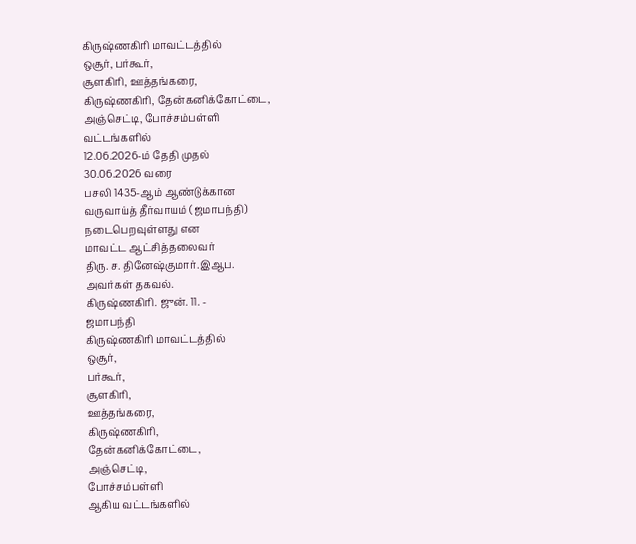கிருஷ்ணகிரி மாவட்டத்தில்
ஒசூர், பர்கூர்,
சூளகிரி, ஊத்தங்கரை,
கிருஷ்ணகிரி, தேன்கனிக்கோட்டை,
அஞ்செட்டி, போச்சம்பள்ளி
வட்டங்களில்
12.06.2026-ம் தேதி முதல்
30.06.2026 வரை
பசலி 1435-ஆம் ஆண்டுக்கான
வருவாய்த் தீர்வாயம் (ஜமாபந்தி)
நடைபெறவுள்ளது என
மாவட்ட ஆட்சித்தலைவர்
திரு. ச. தினேஷ்குமார்.இஆப.
அவர்கள் தகவல்.
கிருஷ்ணகிரி. ஜுன். 11. -
ஜமாபந்தி
கிருஷ்ணகிரி மாவட்டத்தில்
ஒசூர்,
பர்கூர்,
சூளகிரி,
ஊத்தங்கரை,
கிருஷ்ணகிரி,
தேன்கனிக்கோட்டை,
அஞ்செட்டி,
போச்சம்பள்ளி
ஆகிய வட்டங்களில்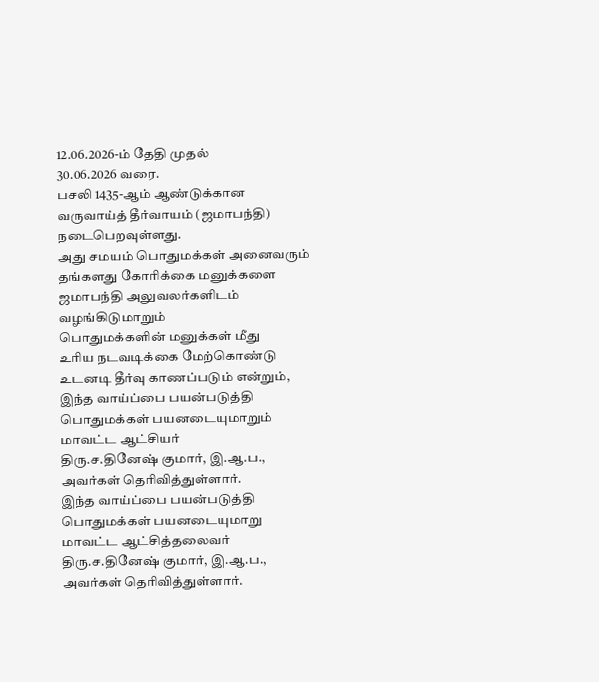12.06.2026-ம் தேதி முதல்
30.06.2026 வரை.
பசலி 1435-ஆம் ஆண்டுக்கான
வருவாய்த் தீர்வாயம் (ஜமாபந்தி) நடைபெறவுள்ளது.
அது சமயம் பொதுமக்கள் அனைவரும்
தங்களது கோரிக்கை மனுக்களை
ஜமாபந்தி அலுவலர்களிடம்
வழங்கிடுமாறும்
பொதுமக்களின் மனுக்கள் மீது
உரிய நடவடிக்கை மேற்கொண்டு
உடனடி தீர்வு காணப்படும் என்றும்,
இந்த வாய்ப்பை பயன்படுத்தி
பொதுமக்கள் பயனடையுமாறும்
மாவட்ட ஆட்சியர்
திரு.ச.தினேஷ் குமார், இ.ஆ.ப.,
அவர்கள் தெரிவித்துள்ளார்.
இந்த வாய்ப்பை பயன்படுத்தி
பொதுமக்கள் பயனடையுமாறு
மாவட்ட ஆட்சித்தலைவர்
திரு.ச.தினேஷ் குமார், இ.ஆ.ப.,
அவர்கள் தெரிவித்துள்ளார்.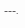---.